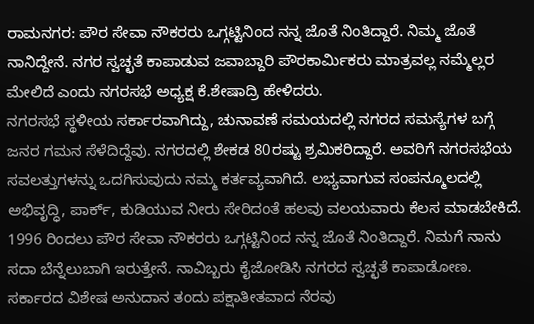ರಾಮನಗರ: ಪೌರ ಸೇವಾ ನೌಕರರು ಒಗ್ಗಟ್ಟಿನಿಂದ ನನ್ನ ಜೊತೆ ನಿಂತಿದ್ದಾರೆ. ನಿಮ್ಮ ಜೊತೆ ನಾನಿದ್ದೇನೆ. ನಗರ ಸ್ವಚ್ಛತೆ ಕಾಪಾಡುವ ಜವಾಬ್ದಾರಿ ಪೌರಕಾರ್ಮಿಕರು ಮಾತ್ರವಲ್ಲ ನಮ್ಮೆಲ್ಲರ ಮೇಲಿದೆ ಎಂದು ನಗರಸಭೆ ಅಧ್ಯಕ್ಷ ಕೆ.ಶೇಷಾದ್ರಿ ಹೇಳಿದರು.
ನಗರಸಭೆ ಸ್ಥಳೀಯ ಸರ್ಕಾರವಾಗಿದ್ದು, ಚುನಾವಣೆ ಸಮಯದಲ್ಲಿ ನಗರದ ಸಮಸ್ಯೆಗಳ ಬಗ್ಗೆ ಜನರ ಗಮನ ಸೆಳೆದಿದ್ದೆವು. ನಗರದಲ್ಲಿ ಶೇಕಡ 80ರಷ್ಟು ಶ್ರಮಿಕರಿದ್ದಾರೆ. ಅವರಿಗೆ ನಗರಸಭೆಯ ಸವಲತ್ತುಗಳನ್ನು ಒದಗಿಸುವುದು ನಮ್ಮ ಕರ್ತವ್ಯವಾಗಿದೆ. ಲಭ್ಯವಾಗುವ ಸಂಪನ್ಮೂಲದಲ್ಲಿ ಅಭಿವೃದ್ಧಿ, ಪಾರ್ಕ್, ಕುಡಿಯುವ ನೀರು ಸೇರಿದಂತೆ ಹಲವು ವಲಯವಾರು ಕೆಲಸ ಮಾಡಬೇಕಿದೆ. 1996 ರಿಂದಲು ಪೌರ ಸೇವಾ ನೌಕರರು ಒಗ್ಗಟ್ಟಿನಿಂದ ನನ್ನ ಜೊತೆ ನಿಂತಿದ್ದಾರೆ. ನಿಮಗೆ ನಾನು ಸದಾ ಬೆನ್ನೆಲುಬಾಗಿ ಇರುತ್ತೇನೆ. ನಾವಿಬ್ಬರು ಕೈಜೋಡಿಸಿ ನಗರದ ಸ್ವಚ್ಛತೆ ಕಾಪಾಡೋಣ. ಸರ್ಕಾರದ ವಿಶೇಷ ಅನುದಾನ ತಂದು ಪಕ್ಷಾತೀತವಾದ ನೆರವು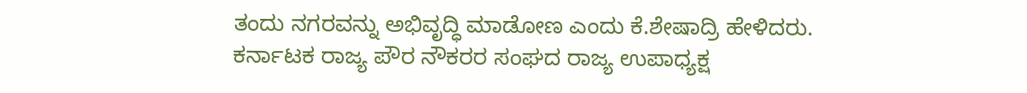ತಂದು ನಗರವನ್ನು ಅಭಿವೃದ್ಧಿ ಮಾಡೋಣ ಎಂದು ಕೆ.ಶೇಷಾದ್ರಿ ಹೇಳಿದರು.
ಕರ್ನಾಟಕ ರಾಜ್ಯ ಪೌರ ನೌಕರರ ಸಂಘದ ರಾಜ್ಯ ಉಪಾಧ್ಯಕ್ಷ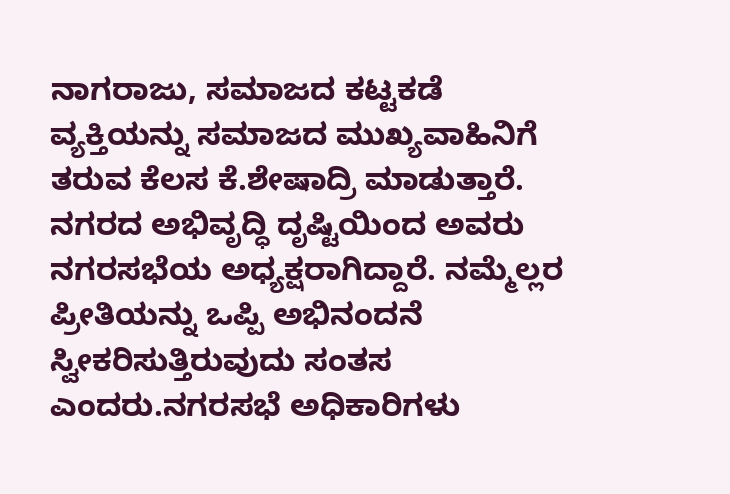ನಾಗರಾಜು, ಸಮಾಜದ ಕಟ್ಟಕಡೆ ವ್ಯಕ್ತಿಯನ್ನು ಸಮಾಜದ ಮುಖ್ಯವಾಹಿನಿಗೆ ತರುವ ಕೆಲಸ ಕೆ.ಶೇಷಾದ್ರಿ ಮಾಡುತ್ತಾರೆ. ನಗರದ ಅಭಿವೃದ್ಧಿ ದೃಷ್ಟಿಯಿಂದ ಅವರು ನಗರಸಭೆಯ ಅಧ್ಯಕ್ಷರಾಗಿದ್ದಾರೆ. ನಮ್ಮೆಲ್ಲರ ಪ್ರೀತಿಯನ್ನು ಒಪ್ಪಿ ಅಭಿನಂದನೆ ಸ್ವೀಕರಿಸುತ್ತಿರುವುದು ಸಂತಸ ಎಂದರು.ನಗರಸಭೆ ಅಧಿಕಾರಿಗಳು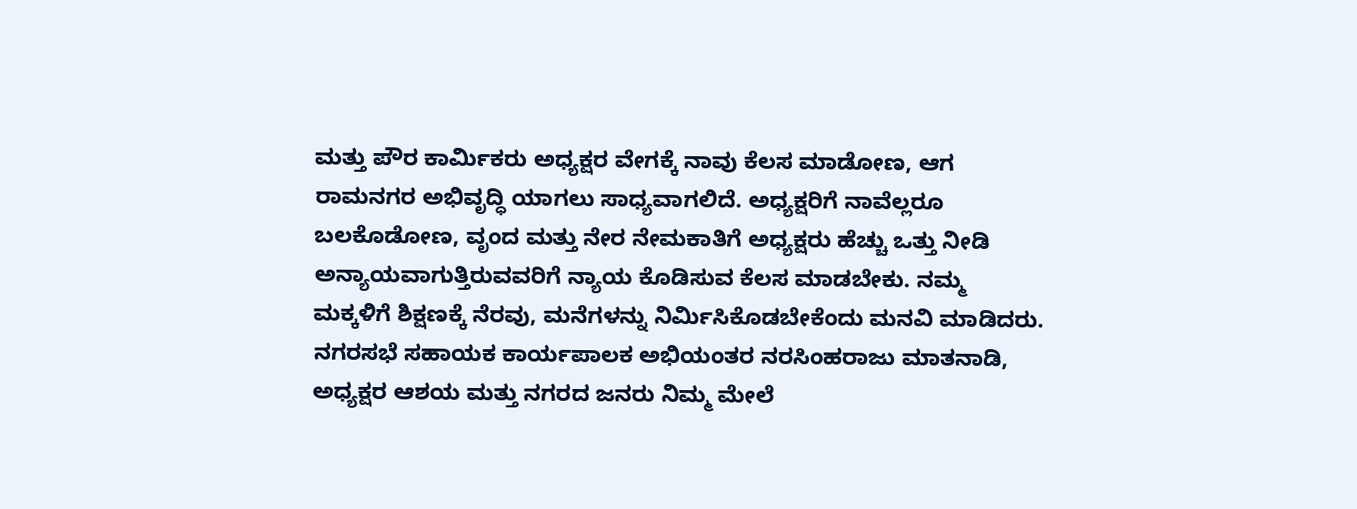ಮತ್ತು ಪೌರ ಕಾರ್ಮಿಕರು ಅಧ್ಯಕ್ಷರ ವೇಗಕ್ಕೆ ನಾವು ಕೆಲಸ ಮಾಡೋಣ, ಆಗ ರಾಮನಗರ ಅಭಿವೃದ್ಧಿ ಯಾಗಲು ಸಾಧ್ಯವಾಗಲಿದೆ. ಅಧ್ಯಕ್ಷರಿಗೆ ನಾವೆಲ್ಲರೂ ಬಲಕೊಡೋಣ, ವೃಂದ ಮತ್ತು ನೇರ ನೇಮಕಾತಿಗೆ ಅಧ್ಯಕ್ಷರು ಹೆಚ್ಚು ಒತ್ತು ನೀಡಿ ಅನ್ಯಾಯವಾಗುತ್ತಿರುವವರಿಗೆ ನ್ಯಾಯ ಕೊಡಿಸುವ ಕೆಲಸ ಮಾಡಬೇಕು. ನಮ್ಮ ಮಕ್ಕಳಿಗೆ ಶಿಕ್ಷಣಕ್ಕೆ ನೆರವು, ಮನೆಗಳನ್ನು ನಿರ್ಮಿಸಿಕೊಡಬೇಕೆಂದು ಮನವಿ ಮಾಡಿದರು.
ನಗರಸಭೆ ಸಹಾಯಕ ಕಾರ್ಯಪಾಲಕ ಅಭಿಯಂತರ ನರಸಿಂಹರಾಜು ಮಾತನಾಡಿ, ಅಧ್ಯಕ್ಷರ ಆಶಯ ಮತ್ತು ನಗರದ ಜನರು ನಿಮ್ಮ ಮೇಲೆ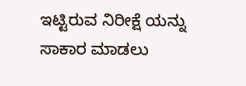ಇಟ್ಟಿರುವ ನಿರೀಕ್ಷೆ ಯನ್ನು ಸಾಕಾರ ಮಾಡಲು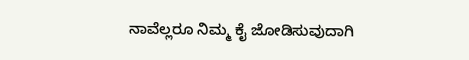ನಾವೆಲ್ಲರೂ ನಿಮ್ಮ ಕೈ ಜೋಡಿಸುವುದಾಗಿ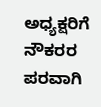ಅಧ್ಯಕ್ಷರಿಗೆ ನೌಕರರ ಪರವಾಗಿ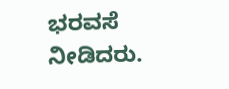ಭರವಸೆ ನೀಡಿದರು.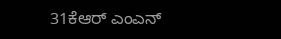31ಕೆಆರ್ ಎಂಎನ್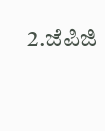2.ಜೆಪಿಜಿ